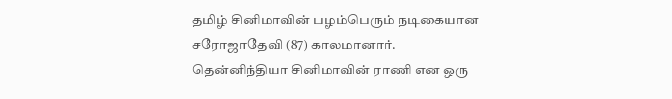தமிழ் சினிமாவின் பழம்பெரும் நடிகையான சரோஜாதேவி (87) காலமானார். தென்னிந்தியா சினிமாவின் ராணி என ஒரு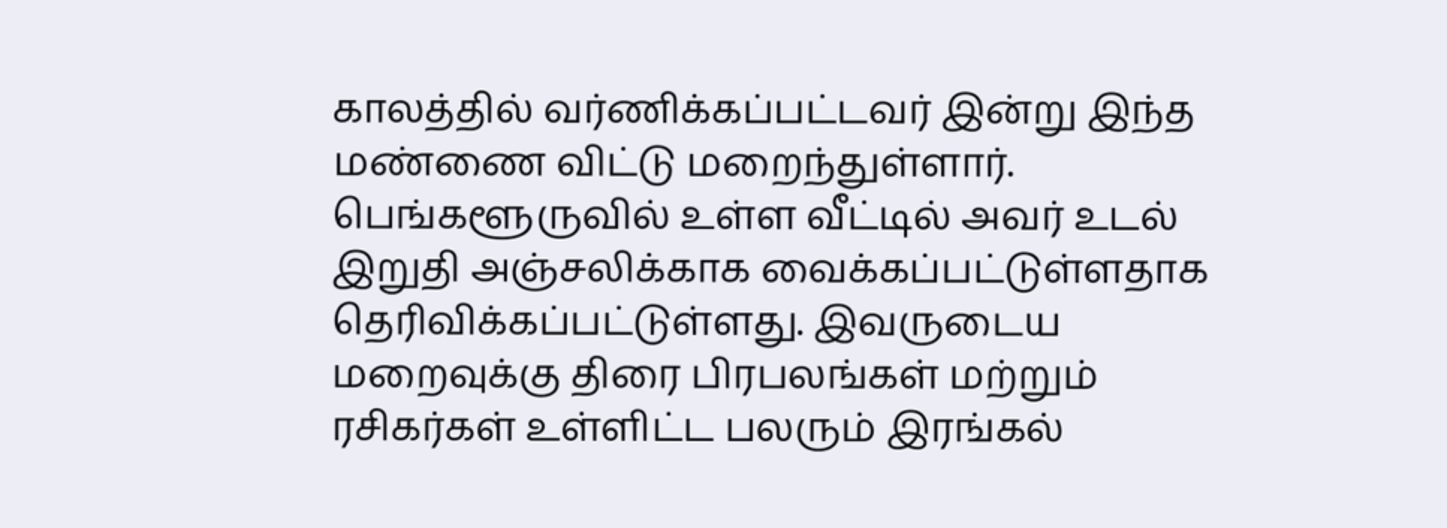காலத்தில் வர்ணிக்கப்பட்டவர் இன்று இந்த மண்ணை விட்டு மறைந்துள்ளார். பெங்களூருவில் உள்ள வீட்டில் அவர் உடல் இறுதி அஞ்சலிக்காக வைக்கப்பட்டுள்ளதாக தெரிவிக்கப்பட்டுள்ளது. இவருடைய மறைவுக்கு திரை பிரபலங்கள் மற்றும் ரசிகர்கள் உள்ளிட்ட பலரும் இரங்கல்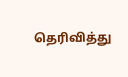தெரிவித்து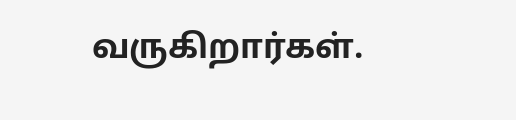வருகிறார்கள்.